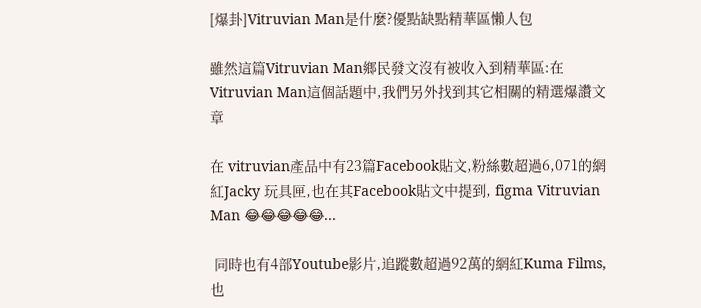[爆卦]Vitruvian Man是什麼?優點缺點精華區懶人包

雖然這篇Vitruvian Man鄉民發文沒有被收入到精華區:在Vitruvian Man這個話題中,我們另外找到其它相關的精選爆讚文章

在 vitruvian產品中有23篇Facebook貼文,粉絲數超過6,071的網紅Jacky 玩具匣,也在其Facebook貼文中提到, figma Vitruvian Man 😂😂😂😂😂...

 同時也有4部Youtube影片,追蹤數超過92萬的網紅Kuma Films,也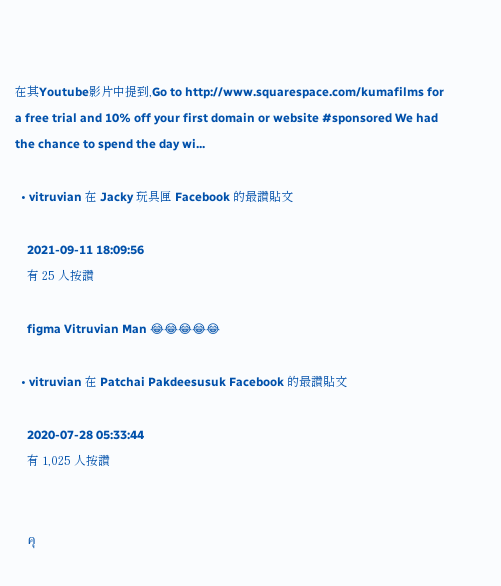在其Youtube影片中提到,Go to http://www.squarespace.com/kumafilms for a free trial and 10% off your first domain or website #sponsored We had the chance to spend the day wi...

  • vitruvian 在 Jacky 玩具匣 Facebook 的最讚貼文

    2021-09-11 18:09:56
    有 25 人按讚

    figma Vitruvian Man 😂😂😂😂😂

  • vitruvian 在 Patchai Pakdeesusuk Facebook 的最讚貼文

    2020-07-28 05:33:44
    有 1,025 人按讚


    คุ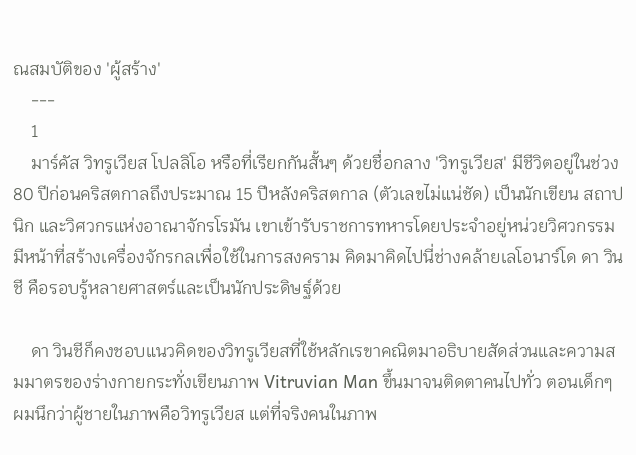ณสมบัติของ 'ผู้สร้าง'
    ---
    1
    มาร์คัส วิทรูเวียส โปลลิโอ หรือที่เรียกกันสั้นๆ ด้วยชื่อกลาง 'วิทรูเวียส' มีชีวิตอยู่ในช่วง 80 ปีก่อนคริสตกาลถึงประมาณ 15 ปีหลังคริสตกาล (ตัวเลขไม่แน่ชัด) เป็นนักเขียน สถาปนิก และวิศวกรแห่งอาณาจักรโรมัน เขาเข้ารับราชการทหารโดยประจำอยู่หน่วยวิศวกรรม มีหน้าที่สร้างเครื่องจักรกลเพื่อใช้ในการสงคราม คิดมาคิดไปนี่ช่างคล้ายเลโอนาร์โด ดา วินชี คือรอบรู้หลายศาสตร์และเป็นนักประดิษฐ์ด้วย

    ดา วินชีก็คงชอบแนวคิดของวิทรูเวียสที่ใช้หลักเรขาคณิตมาอธิบายสัดส่วนและความสมมาตรของร่างกายกระทั่งเขียนภาพ Vitruvian Man ขึ้นมาจนติดตาคนไปทั่ว ตอนเด็กๆ ผมนึกว่าผู้ชายในภาพคือวิทรูเวียส แต่ที่จริงคนในภาพ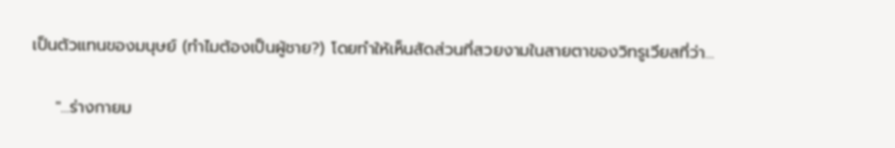เป็นตัวแทนของมนุษย์ (ทำไมต้องเป็นผู้ชาย?) โดยทำให้เห็นสัดส่วนที่สวยงามในสายตาของวิทรูเวียสที่ว่า...

    "...ร่างกายม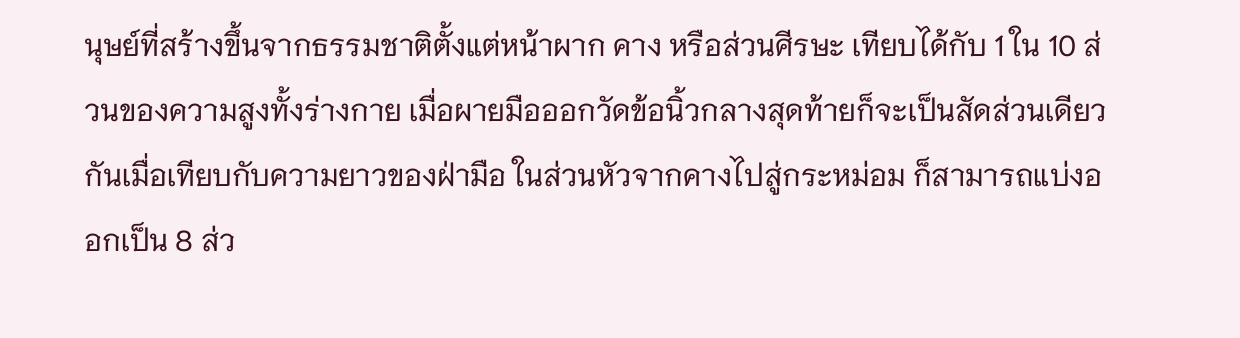นุษย์ที่สร้างขึ้นจากธรรมชาติตั้งแต่หน้าผาก คาง หรือส่วนศีรษะ เทียบได้กับ 1 ใน 10 ส่วนของความสูงทั้งร่างกาย เมื่อผายมือออกวัดข้อนิ้วกลางสุดท้ายก็จะเป็นสัดส่วนเดียวกันเมื่อเทียบกับความยาวของฝ่ามือ ในส่วนหัวจากคางไปสู่กระหม่อม ก็สามารถแบ่งออกเป็น 8 ส่ว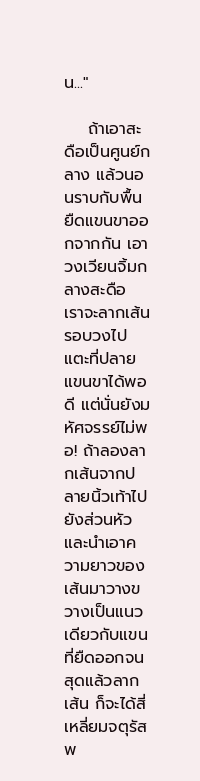น..."

    ถ้าเอาสะดือเป็นศูนย์กลาง แล้วนอนราบกับพื้น ยืดแขนขาออกจากกัน เอาวงเวียนจิ้มกลางสะดือ เราจะลากเส้นรอบวงไปแตะที่ปลายแขนขาได้พอดี แต่นั่นยังมหัศจรรย์ไม่พอ! ถ้าลองลากเส้นจากปลายนิ้วเท้าไปยังส่วนหัว และนำเอาความยาวของเส้นมาวางขวางเป็นแนวเดียวกับแขนที่ยืดออกจนสุดแล้วลากเส้น ก็จะได้สี่เหลี่ยมจตุรัสพ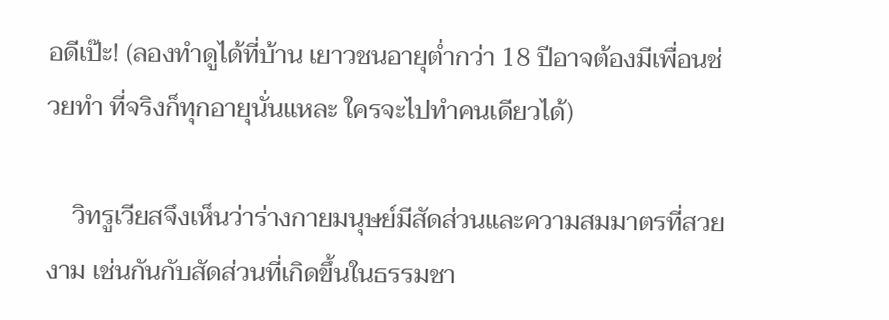อดีเป๊ะ! (ลองทำดูได้ที่บ้าน เยาวชนอายุต่ำกว่า 18 ปีอาจต้องมีเพื่อนช่วยทำ ที่จริงก็ทุกอายุนั่นแหละ ใครจะไปทำคนเดียวได้)

    วิทรูเวียสจึงเห็นว่าร่างกายมนุษย์มีสัดส่วนและความสมมาตรที่สวยงาม เช่นกันกับสัดส่วนที่เกิดขึ้นในธรรมชา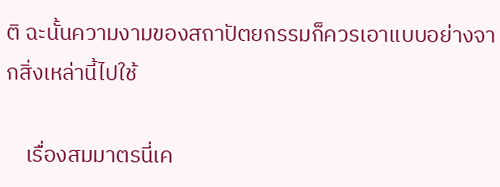ติ ฉะนั้นความงามของสถาปัตยกรรมก็ควรเอาแบบอย่างจากสิ่งเหล่านี้ไปใช้

    เรื่องสมมาตรนี่เค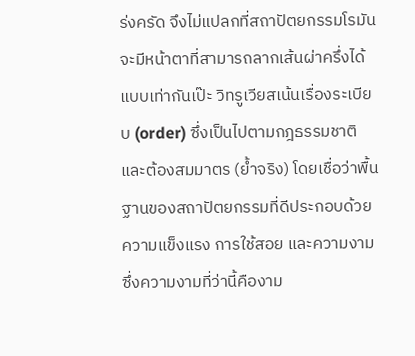ร่งครัด จึงไม่แปลกที่สถาปัตยกรรมโรมันจะมีหน้าตาที่สามารถลากเส้นผ่าครึ่งได้แบบเท่ากันเป๊ะ วิทรูเวียสเน้นเรื่องระเบียบ (order) ซึ่งเป็นไปตามกฎธรรมชาติและต้องสมมาตร (ย้ำจริง) โดยเชื่อว่าพื้นฐานของสถาปัตยกรรมที่ดีประกอบด้วย ความแข็งแรง การใช้สอย และความงาม ซึ่งความงามที่ว่านี้คืองาม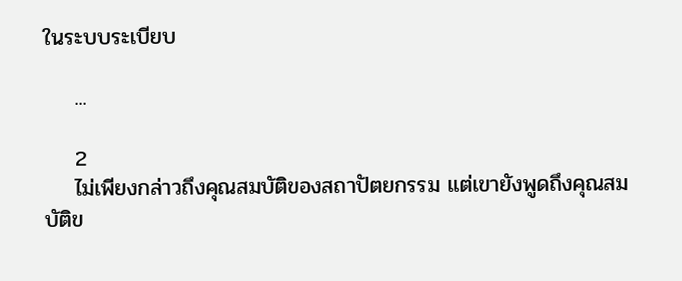ในระบบระเบียบ

    ...

    2
    ไม่เพียงกล่าวถึงคุณสมบัติของสถาปัตยกรรม แต่เขายังพูดถึงคุณสมบัติข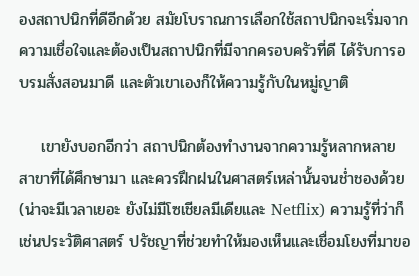องสถาปนิกที่ดีอีกด้วย สมัยโบราณการเลือกใช้สถาปนิกจะเริ่มจากความเชื่อใจและต้องเป็นสถาปนิกที่มีจากครอบครัวที่ดี ได้รับการอบรมสั่งสอนมาดี และตัวเขาเองก็ให้ความรู้กับในหมู่ญาติ

    เขายังบอกอีกว่า สถาปนิกต้องทำงานจากความรู้หลากหลายสาขาที่ได้ศึกษามา และควรฝึกฝนในศาสตร์เหล่านั้นจนช่ำชองด้วย (น่าจะมีเวลาเยอะ ยังไม่มีโซเชียลมีเดียและ Netflix) ความรู้ที่ว่าก็เช่นประวัติศาสตร์ ปรัชญาที่ช่วยทำให้มองเห็นและเชื่อมโยงที่มาขอ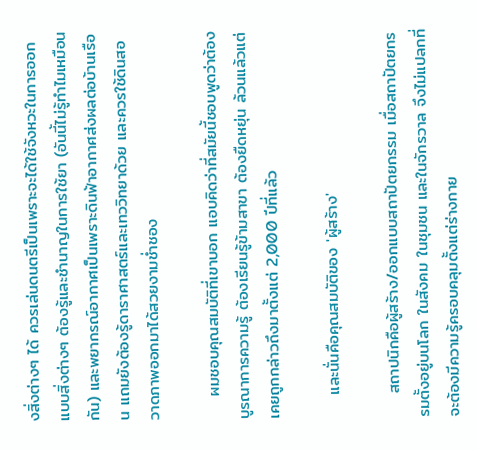งสิ่งต่างๆ ได้ ควรเล่นดนตรีเป็นเพราะจะได้ใช้จังหวะในการออกแบบสิ่งต่างๆ ต้องรู้และชำนาญในการใช้ยา (อันนี้ไม่รู้ทำไมเหมือนกัน) และพยากรณ์อากาศเป็นเพราะดินฟ้าอากาศส่งผลต่อบ้านเรือน แถมยังต้องรู้ดาราศาสตร์และเทววิทยาด้วย และควรใช้ดินสอวาดภาพออกมาได้สวยงามช่ำชอง

    ผมชอบคุณสมบัติที่เขาบอก แอบคิดว่าที่สมัยนี้ชอบพูดว่าต้องบูรณาการความรู้ ต้องเรียนรู้ข้ามสาขา ต้องยืดหยุ่น ล้วนแล้วแต่เคยถูกกล่าวถึงมาตั้งแต่ 2,000 ปีที่แล้ว

    และนั่นคือคุณสมบัติของ 'ผู้สร้าง'

    สถาปนิกคือผู้สร้าง/ออกแบบสถาปัตยกรรม เมื่อสถาปัตยกรรมตั้งอยู่บนโลก ในสังคม ในชุมชน และในจักรวาล จึงไม่แปลกที่จะต้องมีความรู้ครอบคลุมตั้งแต่ร่างกาย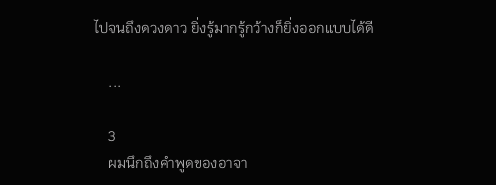ไปจนถึงดวงดาว ยิ่งรู้มากรู้กว้างก็ยิ่งออกแบบได้ดี

    ...

    3
    ผมนึกถึงคำพูดของอาจา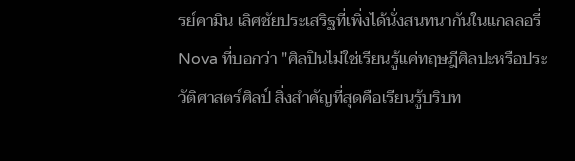รย์คามิน เลิศชัยประเสริฐที่เพิ่งได้นั่งสนทนากันในแกลลอรี่ Nova ที่บอกว่า "ศิลปินไม่ใช่เรียนรู้แค่ทฤษฎีศิลปะหรือประวัติศาสตร์ศิลป์ สิ่งสำคัญที่สุดคือเรียนรู้บริบท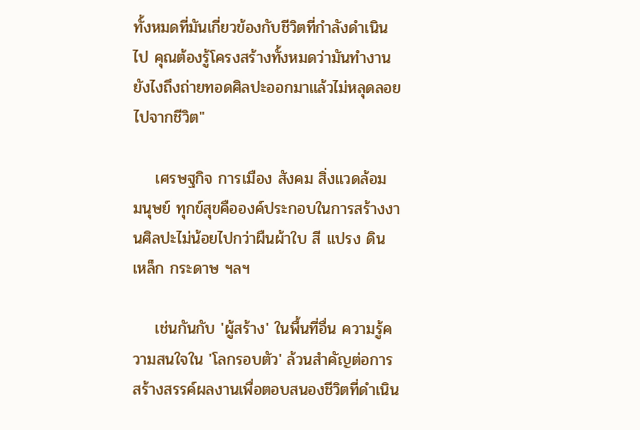ทั้งหมดที่มันเกี่ยวข้องกับชีวิตที่กำลังดำเนินไป คุณต้องรู้โครงสร้างทั้งหมดว่ามันทำงานยังไงถึงถ่ายทอดศิลปะออกมาแล้วไม่หลุดลอยไปจากชีวิต"

    เศรษฐกิจ การเมือง สังคม สิ่งแวดล้อม มนุษย์ ทุกข์สุขคือองค์ประกอบในการสร้างงานศิลปะไม่น้อยไปกว่าผืนผ้าใบ สี แปรง ดิน เหล็ก กระดาษ ฯลฯ

    เช่นกันกับ 'ผู้สร้าง' ในพื้นที่อื่น ความรู้ความสนใจใน 'โลกรอบตัว' ล้วนสำคัญต่อการสร้างสรรค์ผลงานเพื่อตอบสนองชีวิตที่ดำเนิน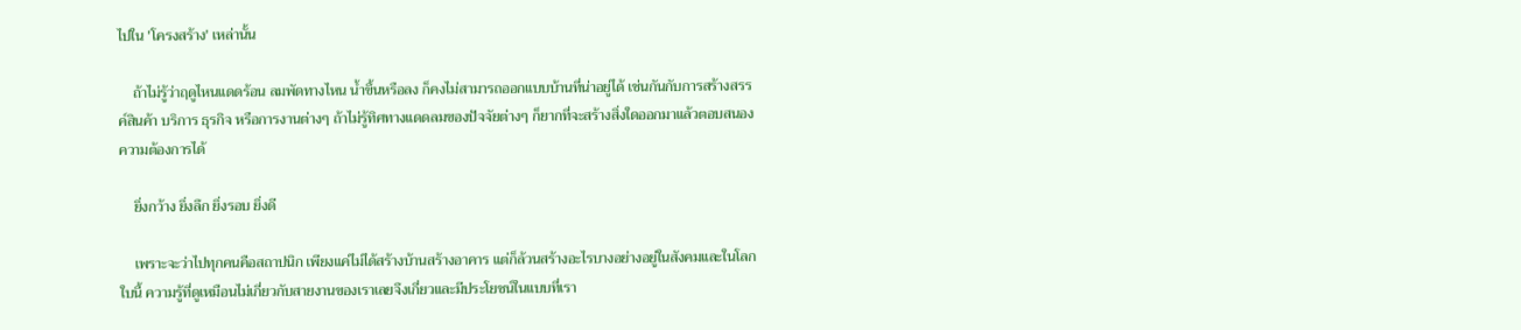ไปใน 'โครงสร้าง' เหล่านั้น

    ถ้าไม่รู้ว่าฤดูไหนแดดร้อน ลมพัดทางไหน น้ำขึ้นหรือลง ก็คงไม่สามารถออกแบบบ้านที่น่าอยู่ได้ เช่นกันกับการสร้างสรรค์สินค้า บริการ ธุรกิจ หรือการงานต่างๆ ถ้าไม่รู้ทิศทางแดดลมของปัจจัยต่างๆ ก็ยากที่จะสร้างสิ่งใดออกมาแล้วตอบสนองความต้องการได้

    ยิ่งกว้าง ยิ่งลึก ยิ่งรอบ ยิ่งดี

    เพราะจะว่าไปทุกคนคือสถาปนิก เพียงแค่ไม่ได้สร้างบ้านสร้างอาคาร แต่ก็ล้วนสร้างอะไรบางอย่างอยู่ในสังคมและในโลกใบนี้ ความรู้ที่ดูเหมือนไม่เกี่ยวกับสายงานของเราเลยจึงเกี่ยวและมีประโยชน์ในแบบที่เรา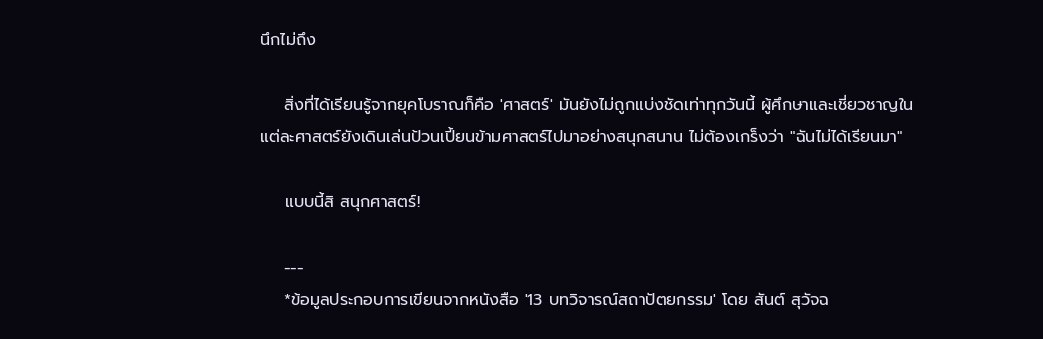นึกไม่ถึง

    สิ่งที่ได้เรียนรู้จากยุคโบราณก็คือ 'ศาสตร์' มันยังไม่ถูกแบ่งชัดเท่าทุกวันนี้ ผู้ศึกษาและเชี่ยวชาญในแต่ละศาสตร์ยังเดินเล่นป้วนเปี้ยนข้ามศาสตร์ไปมาอย่างสนุกสนาน ไม่ต้องเกร็งว่า "ฉันไม่ได้เรียนมา"

    แบบนี้สิ สนุกศาสตร์!

    ---
    *ข้อมูลประกอบการเขียนจากหนังสือ '13 บทวิจารณ์สถาปัตยกรรม' โดย สันต์ สุวัจฉ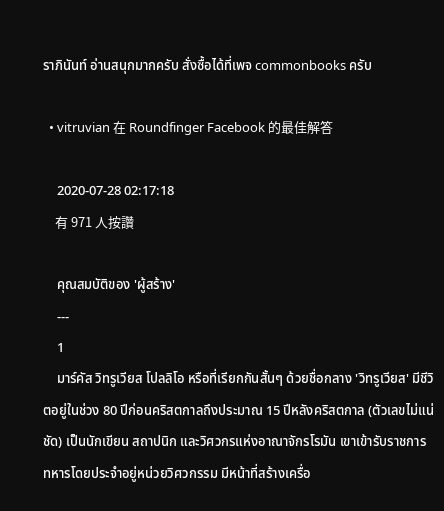ราภินันท์ อ่านสนุกมากครับ สั่งซื้อได้ที่เพจ commonbooks ครับ

  • vitruvian 在 Roundfinger Facebook 的最佳解答

    2020-07-28 02:17:18
    有 971 人按讚

    คุณสมบัติของ 'ผู้สร้าง'
    ---
    1
    มาร์คัส วิทรูเวียส โปลลิโอ หรือที่เรียกกันสั้นๆ ด้วยชื่อกลาง 'วิทรูเวียส' มีชีวิตอยู่ในช่วง 80 ปีก่อนคริสตกาลถึงประมาณ 15 ปีหลังคริสตกาล (ตัวเลขไม่แน่ชัด) เป็นนักเขียน สถาปนิก และวิศวกรแห่งอาณาจักรโรมัน เขาเข้ารับราชการทหารโดยประจำอยู่หน่วยวิศวกรรม มีหน้าที่สร้างเครื่อ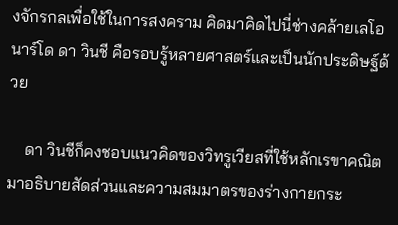งจักรกลเพื่อใช้ในการสงคราม คิดมาคิดไปนี่ช่างคล้ายเลโอนาร์โด ดา วินชี คือรอบรู้หลายศาสตร์และเป็นนักประดิษฐ์ด้วย

    ดา วินชีก็คงชอบแนวคิดของวิทรูเวียสที่ใช้หลักเรขาคณิตมาอธิบายสัดส่วนและความสมมาตรของร่างกายกระ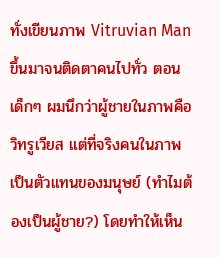ทั่งเขียนภาพ Vitruvian Man ขึ้นมาจนติดตาคนไปทั่ว ตอนเด็กๆ ผมนึกว่าผู้ชายในภาพคือวิทรูเวียส แต่ที่จริงคนในภาพเป็นตัวแทนของมนุษย์ (ทำไมต้องเป็นผู้ชาย?) โดยทำให้เห็น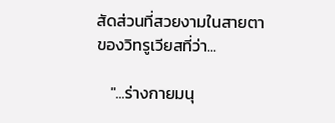สัดส่วนที่สวยงามในสายตาของวิทรูเวียสที่ว่า...

    "...ร่างกายมนุ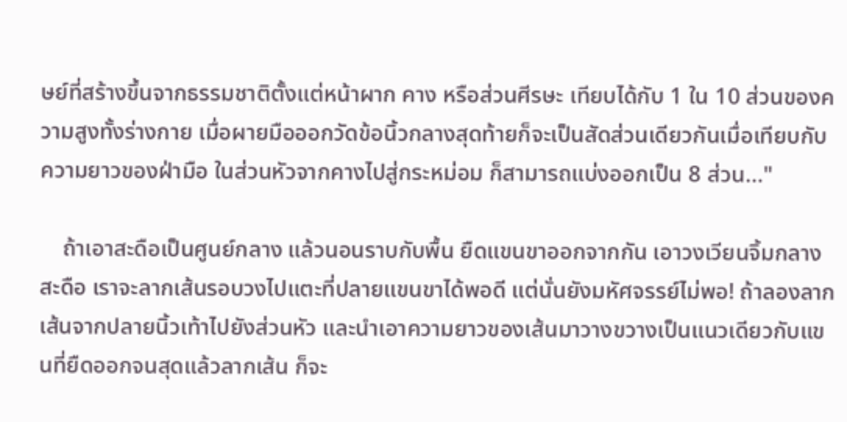ษย์ที่สร้างขึ้นจากธรรมชาติตั้งแต่หน้าผาก คาง หรือส่วนศีรษะ เทียบได้กับ 1 ใน 10 ส่วนของความสูงทั้งร่างกาย เมื่อผายมือออกวัดข้อนิ้วกลางสุดท้ายก็จะเป็นสัดส่วนเดียวกันเมื่อเทียบกับความยาวของฝ่ามือ ในส่วนหัวจากคางไปสู่กระหม่อม ก็สามารถแบ่งออกเป็น 8 ส่วน..."

    ถ้าเอาสะดือเป็นศูนย์กลาง แล้วนอนราบกับพื้น ยืดแขนขาออกจากกัน เอาวงเวียนจิ้มกลางสะดือ เราจะลากเส้นรอบวงไปแตะที่ปลายแขนขาได้พอดี แต่นั่นยังมหัศจรรย์ไม่พอ! ถ้าลองลากเส้นจากปลายนิ้วเท้าไปยังส่วนหัว และนำเอาความยาวของเส้นมาวางขวางเป็นแนวเดียวกับแขนที่ยืดออกจนสุดแล้วลากเส้น ก็จะ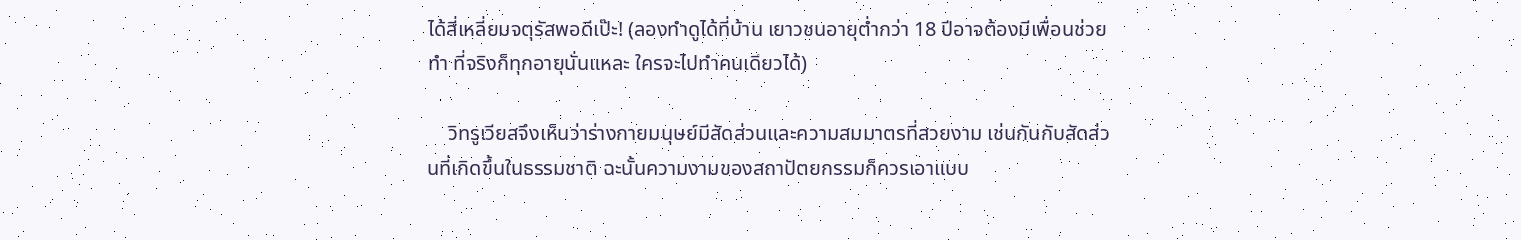ได้สี่เหลี่ยมจตุรัสพอดีเป๊ะ! (ลองทำดูได้ที่บ้าน เยาวชนอายุต่ำกว่า 18 ปีอาจต้องมีเพื่อนช่วยทำ ที่จริงก็ทุกอายุนั่นแหละ ใครจะไปทำคนเดียวได้)

    วิทรูเวียสจึงเห็นว่าร่างกายมนุษย์มีสัดส่วนและความสมมาตรที่สวยงาม เช่นกันกับสัดส่วนที่เกิดขึ้นในธรรมชาติ ฉะนั้นความงามของสถาปัตยกรรมก็ควรเอาแบบ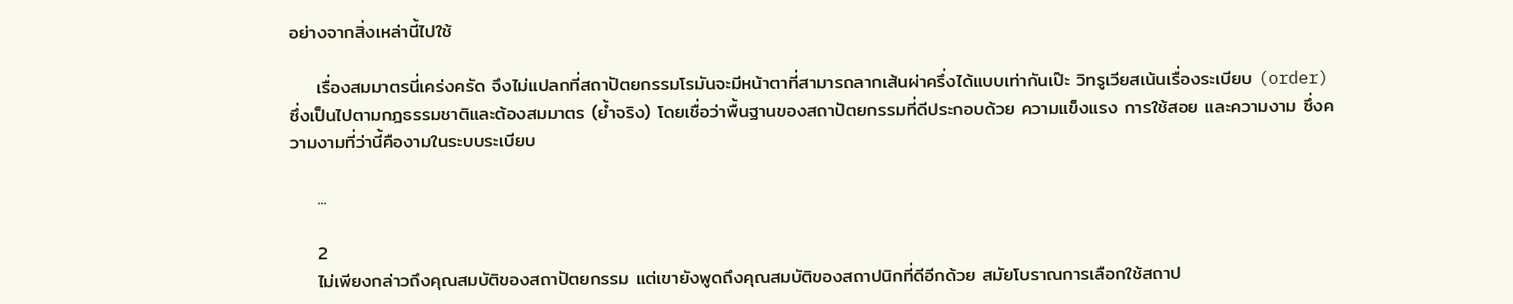อย่างจากสิ่งเหล่านี้ไปใช้

    เรื่องสมมาตรนี่เคร่งครัด จึงไม่แปลกที่สถาปัตยกรรมโรมันจะมีหน้าตาที่สามารถลากเส้นผ่าครึ่งได้แบบเท่ากันเป๊ะ วิทรูเวียสเน้นเรื่องระเบียบ (order) ซึ่งเป็นไปตามกฎธรรมชาติและต้องสมมาตร (ย้ำจริง) โดยเชื่อว่าพื้นฐานของสถาปัตยกรรมที่ดีประกอบด้วย ความแข็งแรง การใช้สอย และความงาม ซึ่งความงามที่ว่านี้คืองามในระบบระเบียบ

    ...

    2
    ไม่เพียงกล่าวถึงคุณสมบัติของสถาปัตยกรรม แต่เขายังพูดถึงคุณสมบัติของสถาปนิกที่ดีอีกด้วย สมัยโบราณการเลือกใช้สถาป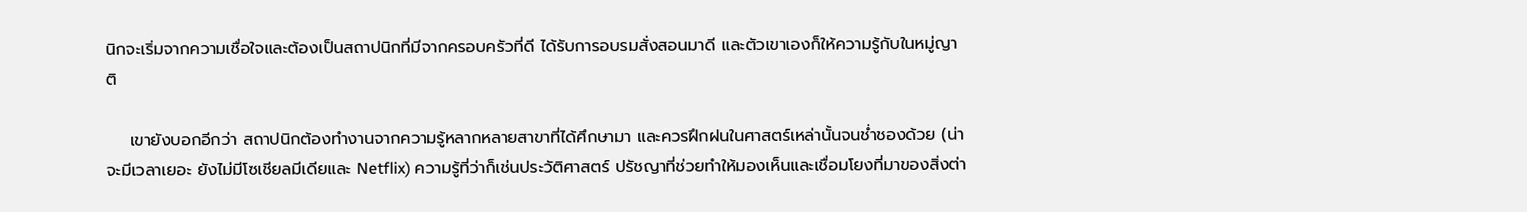นิกจะเริ่มจากความเชื่อใจและต้องเป็นสถาปนิกที่มีจากครอบครัวที่ดี ได้รับการอบรมสั่งสอนมาดี และตัวเขาเองก็ให้ความรู้กับในหมู่ญาติ

    เขายังบอกอีกว่า สถาปนิกต้องทำงานจากความรู้หลากหลายสาขาที่ได้ศึกษามา และควรฝึกฝนในศาสตร์เหล่านั้นจนช่ำชองด้วย (น่าจะมีเวลาเยอะ ยังไม่มีโซเชียลมีเดียและ Netflix) ความรู้ที่ว่าก็เช่นประวัติศาสตร์ ปรัชญาที่ช่วยทำให้มองเห็นและเชื่อมโยงที่มาของสิ่งต่า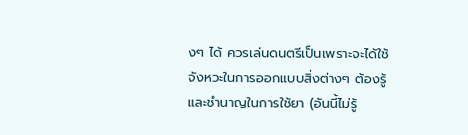งๆ ได้ ควรเล่นดนตรีเป็นเพราะจะได้ใช้จังหวะในการออกแบบสิ่งต่างๆ ต้องรู้และชำนาญในการใช้ยา (อันนี้ไม่รู้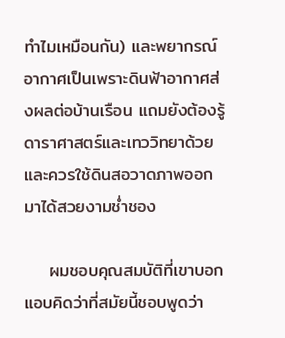ทำไมเหมือนกัน) และพยากรณ์อากาศเป็นเพราะดินฟ้าอากาศส่งผลต่อบ้านเรือน แถมยังต้องรู้ดาราศาสตร์และเทววิทยาด้วย และควรใช้ดินสอวาดภาพออกมาได้สวยงามช่ำชอง

    ผมชอบคุณสมบัติที่เขาบอก แอบคิดว่าที่สมัยนี้ชอบพูดว่า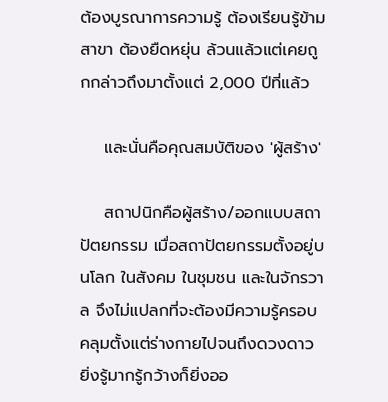ต้องบูรณาการความรู้ ต้องเรียนรู้ข้ามสาขา ต้องยืดหยุ่น ล้วนแล้วแต่เคยถูกกล่าวถึงมาตั้งแต่ 2,000 ปีที่แล้ว

    และนั่นคือคุณสมบัติของ 'ผู้สร้าง'

    สถาปนิกคือผู้สร้าง/ออกแบบสถาปัตยกรรม เมื่อสถาปัตยกรรมตั้งอยู่บนโลก ในสังคม ในชุมชน และในจักรวาล จึงไม่แปลกที่จะต้องมีความรู้ครอบคลุมตั้งแต่ร่างกายไปจนถึงดวงดาว ยิ่งรู้มากรู้กว้างก็ยิ่งออ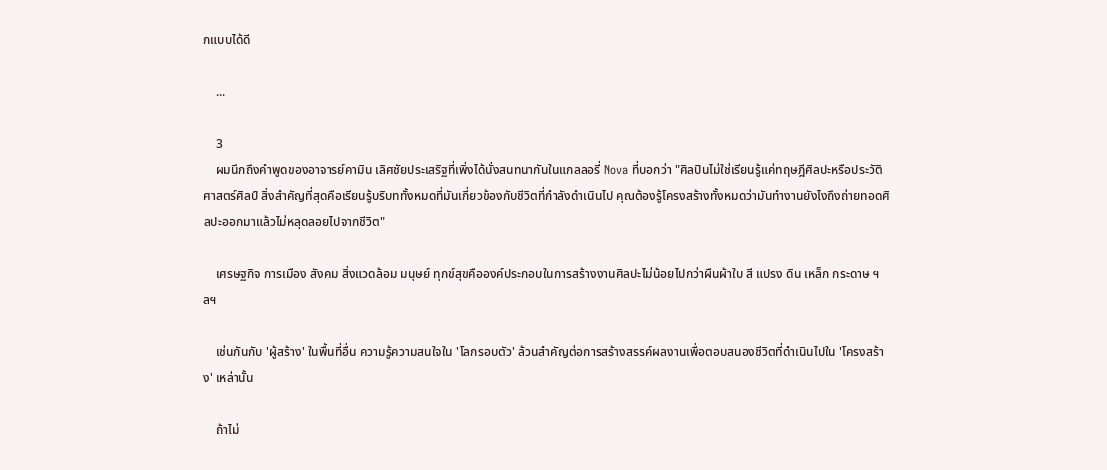กแบบได้ดี

    ...

    3
    ผมนึกถึงคำพูดของอาจารย์คามิน เลิศชัยประเสริฐที่เพิ่งได้นั่งสนทนากันในแกลลอรี่ Nova ที่บอกว่า "ศิลปินไม่ใช่เรียนรู้แค่ทฤษฎีศิลปะหรือประวัติศาสตร์ศิลป์ สิ่งสำคัญที่สุดคือเรียนรู้บริบททั้งหมดที่มันเกี่ยวข้องกับชีวิตที่กำลังดำเนินไป คุณต้องรู้โครงสร้างทั้งหมดว่ามันทำงานยังไงถึงถ่ายทอดศิลปะออกมาแล้วไม่หลุดลอยไปจากชีวิต"

    เศรษฐกิจ การเมือง สังคม สิ่งแวดล้อม มนุษย์ ทุกข์สุขคือองค์ประกอบในการสร้างงานศิลปะไม่น้อยไปกว่าผืนผ้าใบ สี แปรง ดิน เหล็ก กระดาษ ฯลฯ

    เช่นกันกับ 'ผู้สร้าง' ในพื้นที่อื่น ความรู้ความสนใจใน 'โลกรอบตัว' ล้วนสำคัญต่อการสร้างสรรค์ผลงานเพื่อตอบสนองชีวิตที่ดำเนินไปใน 'โครงสร้าง' เหล่านั้น

    ถ้าไม่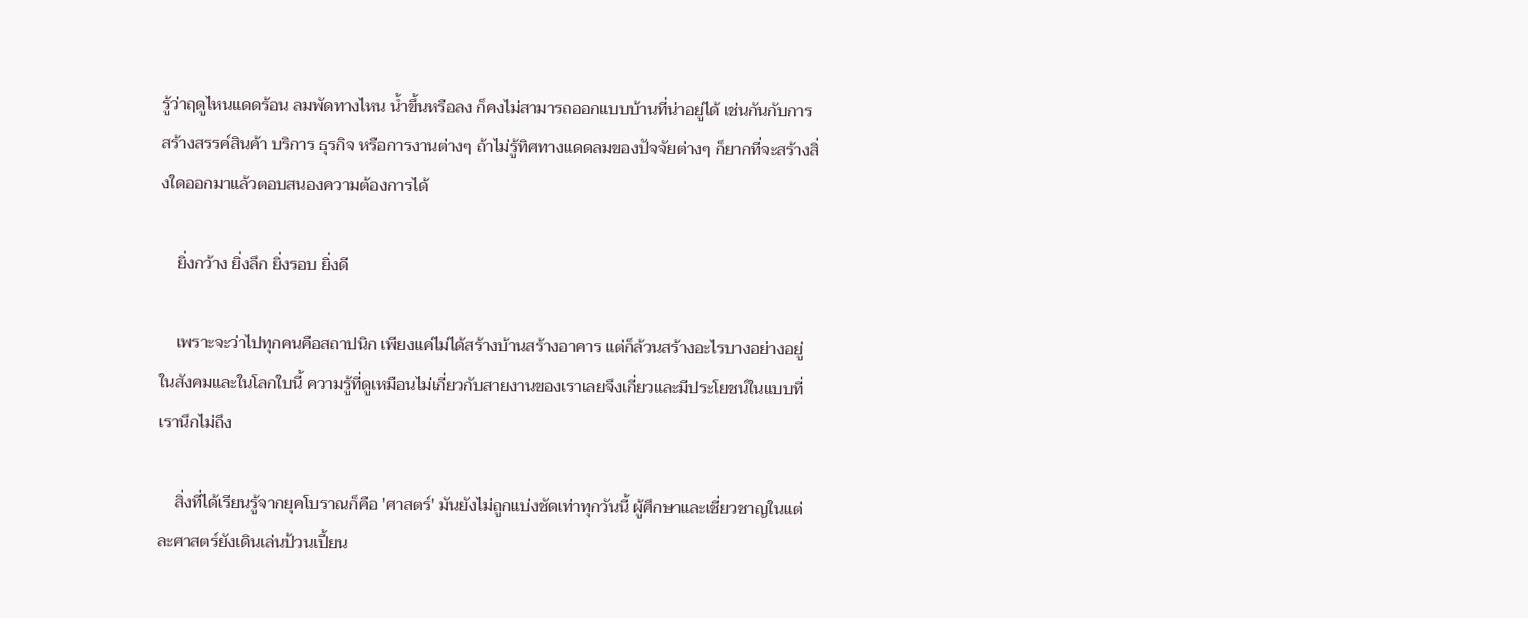รู้ว่าฤดูไหนแดดร้อน ลมพัดทางไหน น้ำขึ้นหรือลง ก็คงไม่สามารถออกแบบบ้านที่น่าอยู่ได้ เช่นกันกับการสร้างสรรค์สินค้า บริการ ธุรกิจ หรือการงานต่างๆ ถ้าไม่รู้ทิศทางแดดลมของปัจจัยต่างๆ ก็ยากที่จะสร้างสิ่งใดออกมาแล้วตอบสนองความต้องการได้

    ยิ่งกว้าง ยิ่งลึก ยิ่งรอบ ยิ่งดี

    เพราะจะว่าไปทุกคนคือสถาปนิก เพียงแค่ไม่ได้สร้างบ้านสร้างอาคาร แต่ก็ล้วนสร้างอะไรบางอย่างอยู่ในสังคมและในโลกใบนี้ ความรู้ที่ดูเหมือนไม่เกี่ยวกับสายงานของเราเลยจึงเกี่ยวและมีประโยชน์ในแบบที่เรานึกไม่ถึง

    สิ่งที่ได้เรียนรู้จากยุคโบราณก็คือ 'ศาสตร์' มันยังไม่ถูกแบ่งชัดเท่าทุกวันนี้ ผู้ศึกษาและเชี่ยวชาญในแต่ละศาสตร์ยังเดินเล่นป้วนเปี้ยน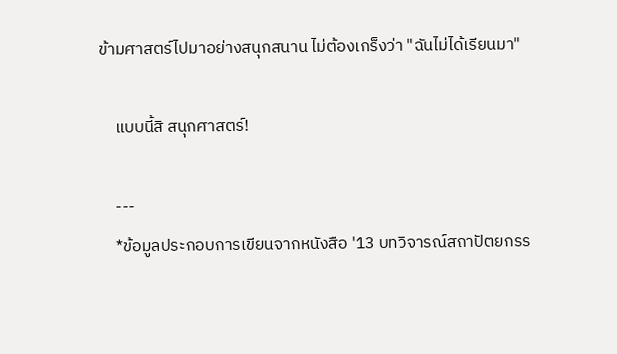ข้ามศาสตร์ไปมาอย่างสนุกสนาน ไม่ต้องเกร็งว่า "ฉันไม่ได้เรียนมา"

    แบบนี้สิ สนุกศาสตร์!

    ---
    *ข้อมูลประกอบการเขียนจากหนังสือ '13 บทวิจารณ์สถาปัตยกรร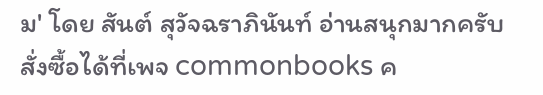ม' โดย สันต์ สุวัจฉราภินันท์ อ่านสนุกมากครับ สั่งซื้อได้ที่เพจ commonbooks ค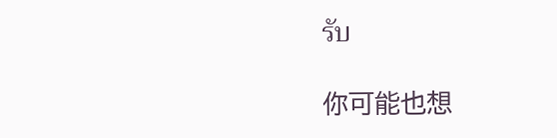รับ

你可能也想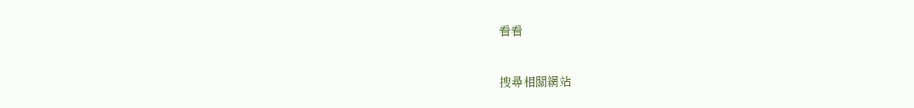看看

搜尋相關網站